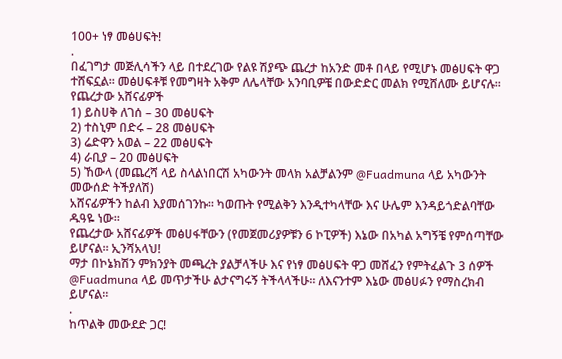100+ ነፃ መፅሀፍት!
.
በፈገግታ መጅሊሳችን ላይ በተደረገው የልዩ ሽያጭ ጨረታ ከአንድ መቶ በላይ የሚሆኑ መፅሀፍት ዋጋ ተሸፍኗል። መፅሀፍቶቹ የመግዛት አቅም ለሌላቸው አንባቢዎቼ በውድድር መልክ የሚሸለሙ ይሆናሉ።
የጨረታው አሸናፊዎች
1) ይስሀቅ ለገሰ – 30 መፅሀፍት
2) ተስኒም በድሩ – 28 መፅሀፍት
3) ሬድዋን አወል – 22 መፅሀፍት
4) ራቢያ – 20 መፅሀፍት
5) ኸውላ (መጨረሻ ላይ ስላልነበርሽ አካውንት መላክ አልቻልንም @Fuadmuna ላይ አካውንት መውሰድ ትችያለሽ)
አሸናፊዎችን ከልብ እያመሰገንኩ። ካወጡት የሚልቅን እንዲተካላቸው እና ሁሌም እንዳይጎድልባቸው ዱዓዬ ነው።
የጨረታው አሸናፊዎች መፅሀፋቸውን (የመጀመሪያዎቹን 6 ኮፒዎች) እኔው በአካል አግኝቼ የምሰጣቸው ይሆናል። ኢንሻአላህ!
ማታ በኮኔክሽን ምክንያት መጫረት ያልቻላችሁ እና የነፃ መፅሀፍት ዋጋ መሸፈን የምትፈልጉ 3 ሰዎች @Fuadmuna ላይ መጥታችሁ ልታናግሩኝ ትችላላችሁ። ለእናንተም እኔው መፅሀፉን የማስረክብ ይሆናል።
.
ከጥልቅ መውደድ ጋር!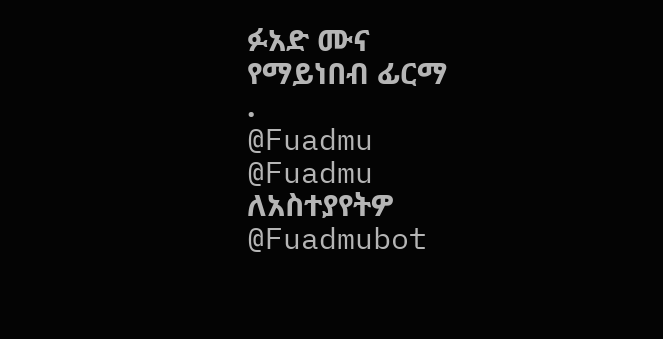ፉአድ ሙና
የማይነበብ ፊርማ
.
@Fuadmu
@Fuadmu
ለአስተያየትዎ
@Fuadmubot